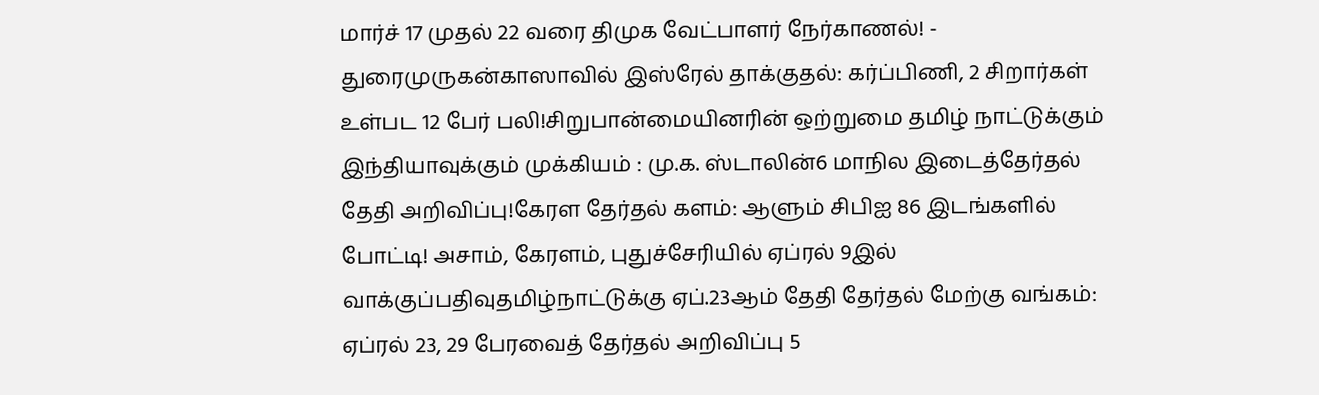மார்ச் 17 முதல் 22 வரை திமுக வேட்பாளர் நேர்காணல்! - துரைமுருகன்காஸாவில் இஸ்ரேல் தாக்குதல்: கர்ப்பிணி, 2 சிறார்கள் உள்பட 12 பேர் பலி!சிறுபான்மையினரின் ஒற்றுமை தமிழ் நாட்டுக்கும் இந்தியாவுக்கும் முக்கியம் : மு.க. ஸ்டாலின்6 மாநில இடைத்தேர்தல் தேதி அறிவிப்பு!கேரள தேர்தல் களம்: ஆளும் சிபிஐ 86 இடங்களில் போட்டி! அசாம், கேரளம், புதுச்சேரியில் ஏப்ரல் 9இல் வாக்குப்பதிவுதமிழ்நாட்டுக்கு ஏப்.23ஆம் தேதி தேர்தல் மேற்கு வங்கம்: ஏப்ரல் 23, 29 பேரவைத் தேர்தல் அறிவிப்பு 5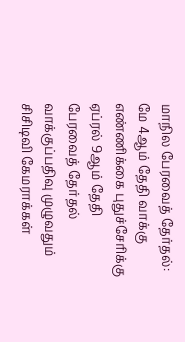மாநில பேரவைத் தேர்தல்: மே 4ஆம் தேதி வாக்கு எண்ணிக்கை புதுச்சேரிக்கு ஏப்ரல் 9ஆம் தேதி பேரவைத் தேர்தல் வாக்குப்பதிவு முழுவதும் சிசிடிவி கேமராக்கள்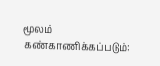மூலம் கண்காணிக்கப்படும்: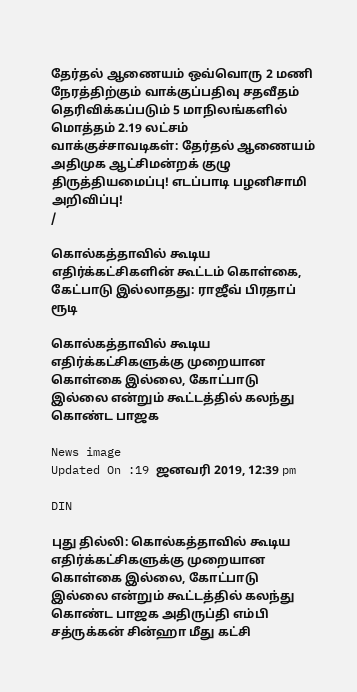தேர்தல் ஆணையம் ஒவ்வொரு 2 மணி நேரத்திற்கும் வாக்குப்பதிவு சதவீதம் தெரிவிக்கப்படும் 5 மாநிலங்களில் மொத்தம் 2.19 லட்சம் வாக்குச்சாவடிகள்: தேர்தல் ஆணையம் அதிமுக ஆட்சிமன்றக் குழு திருத்தியமைப்பு! எடப்பாடி பழனிசாமி அறிவிப்பு!
/

கொல்கத்தாவில் கூடிய எதிர்க்கட்சிகளின் கூட்டம் கொள்கை, கேட்பாடு இல்லாதது: ராஜீவ் பிரதாப் ரூடி

கொல்கத்தாவில் கூடிய எதிர்க்கட்சிகளுக்கு முறையான கொள்கை இல்லை, கோட்பாடு இல்லை என்றும் கூட்டத்தில் கலந்து கொண்ட பாஜக

News image
Updated On :19 ஜனவரி 2019, 12:39 pm

DIN

புது தில்லி: கொல்கத்தாவில் கூடிய எதிர்க்கட்சிகளுக்கு முறையான கொள்கை இல்லை, கோட்பாடு இல்லை என்றும் கூட்டத்தில் கலந்து கொண்ட பாஜக அதிருப்தி எம்பி சத்ருக்கன் சின்ஹா மீது கட்சி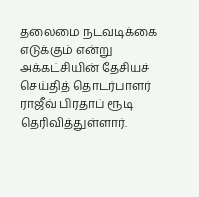தலைமை நடவடிக்கை எடுக்கும் என்று அக்கட்சியின் தேசியச் செய்தித் தொடர்பாளர் ராஜீவ் பிரதாப் ரூடி தெரிவித்துள்ளார்.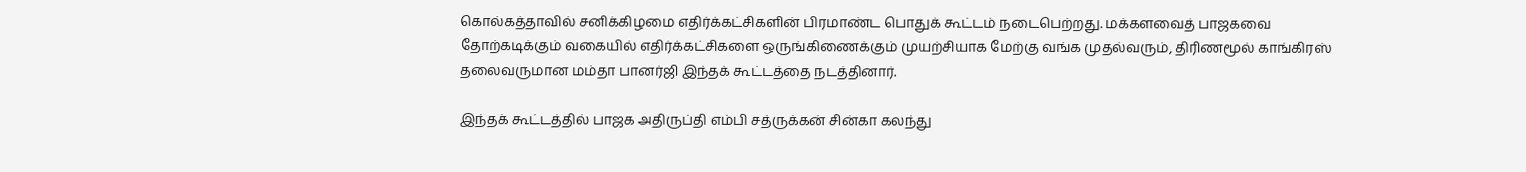கொல்கத்தாவில் சனிக்கிழமை எதிர்க்கட்சிகளின் பிரமாண்ட பொதுக் கூட்டம் நடைபெற்றது. மக்களவைத் பாஜகவை தோற்கடிக்கும் வகையில் எதிர்க்கட்சிகளை ஒருங்கிணைக்கும் முயற்சியாக மேற்கு வங்க முதல்வரும், திரிணமூல் காங்கிரஸ் தலைவருமான மம்தா பானர்ஜி இந்தக் கூட்டத்தை நடத்தினார்.

இந்தக் கூட்டத்தில் பாஜக அதிருப்தி எம்பி சத்ருக்கன் சின்கா கலந்து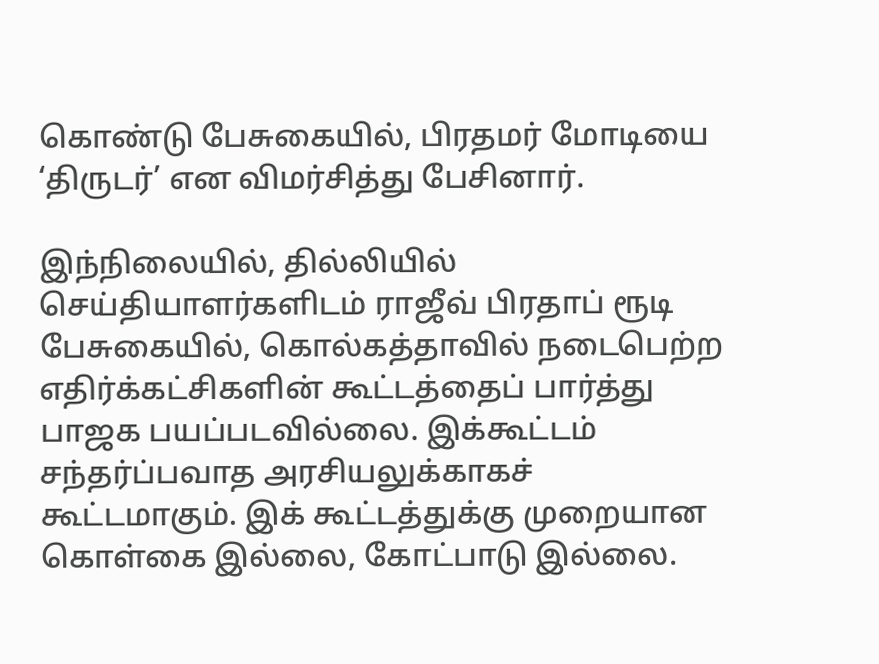கொண்டு பேசுகையில், பிரதமர் மோடியை ‘திருடர்’ என விமர்சித்து பேசினார்.

இந்நிலையில், தில்லியில் செய்தியாளர்களிடம் ராஜீவ் பிரதாப் ரூடி பேசுகையில், கொல்கத்தாவில் நடைபெற்ற எதிர்க்கட்சிகளின் கூட்டத்தைப் பார்த்து பாஜக பயப்படவில்லை. இக்கூட்டம் சந்தர்ப்பவாத அரசியலுக்காகச் கூட்டமாகும். இக் கூட்டத்துக்கு முறையான கொள்கை இல்லை, கோட்பாடு இல்லை.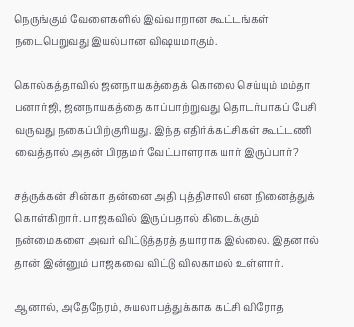நெருங்கும் வேளைகளில் இவ்வாறான கூட்டங்கள் நடைபெறுவது இயல்பான விஷயமாகும்.

கொல்கத்தாவில் ஜனநாயகத்தைக் கொலை செய்யும் மம்தா பனார்ஜி, ஜனநாயகத்தை காப்பாற்றுவது தொடர்பாகப் பேசி வருவது நகைப்பிற்குரியது. இந்த எதிர்க்கட்சிகள் கூட்டணி வைத்தால் அதன் பிரதமர் வேட்பாளராக யார் இருப்பார்?

சத்ருக்கன் சின்கா தன்னை அதி புத்திசாலி என நினைத்துக் கொள்கிறார். பாஜகவில் இருப்பதால் கிடைக்கும் நன்மைகளை அவர் விட்டுத்தரத் தயாராக இல்லை. இதனால் தான் இன்னும் பாஜகவை விட்டு விலகாமல் உள்ளார்.

ஆனால், அதேநேரம், சுயலாபத்துக்காக கட்சி விரோத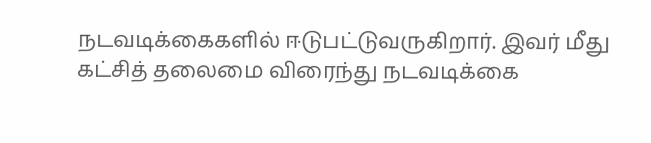நடவடிக்கைகளில் ஈடுபட்டுவருகிறார். இவர் மீது கட்சித் தலைமை விரைந்து நடவடிக்கை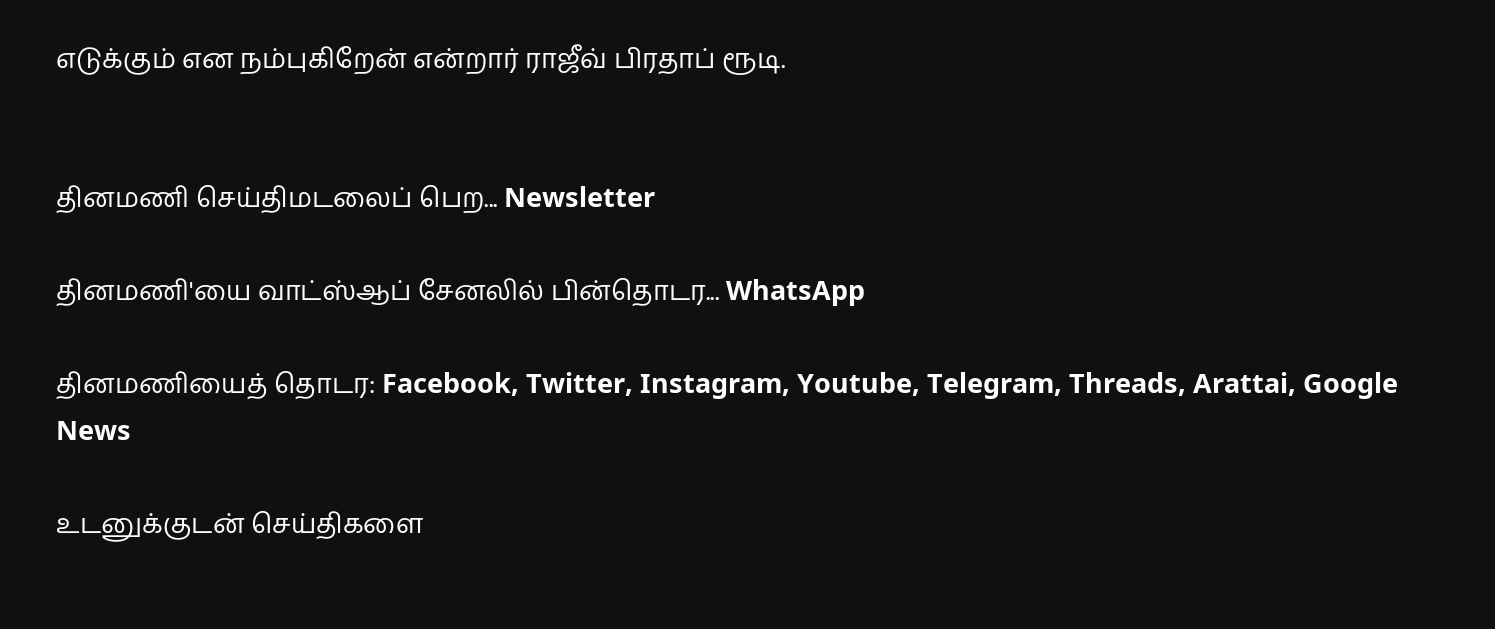எடுக்கும் என நம்புகிறேன் என்றார் ராஜீவ் பிரதாப் ரூடி.


தினமணி செய்திமடலைப் பெற... Newsletter

தினமணி'யை வாட்ஸ்ஆப் சேனலில் பின்தொடர... WhatsApp

தினமணியைத் தொடர: Facebook, Twitter, Instagram, Youtube, Telegram, Threads, Arattai, Google News

உடனுக்குடன் செய்திகளை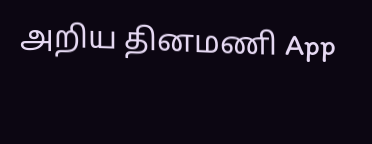அறிய தினமணி App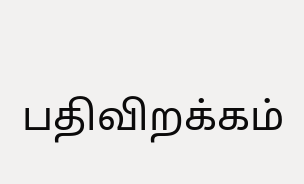பதிவிறக்கம்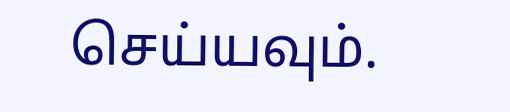செய்யவும்.